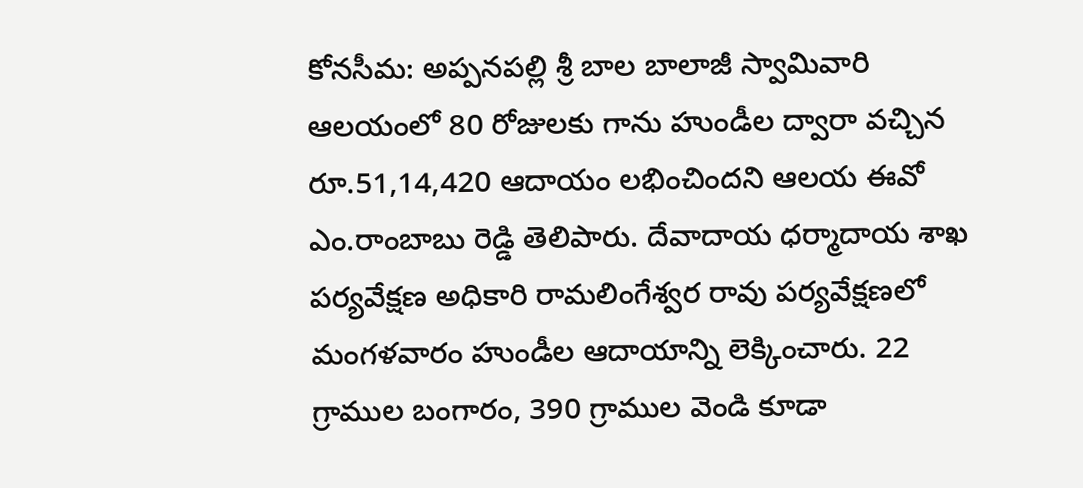కోనసీమ: అప్పనపల్లి శ్రీ బాల బాలాజీ స్వామివారి ఆలయంలో 80 రోజులకు గాను హుండీల ద్వారా వచ్చిన రూ.51,14,420 ఆదాయం లభించిందని ఆలయ ఈవో ఎం.రాంబాబు రెడ్డి తెలిపారు. దేవాదాయ ధర్మాదాయ శాఖ పర్యవేక్షణ అధికారి రామలింగేశ్వర రావు పర్యవేక్షణలో మంగళవారం హుండీల ఆదాయాన్ని లెక్కించారు. 22 గ్రాముల బంగారం, 390 గ్రాముల వెండి కూడా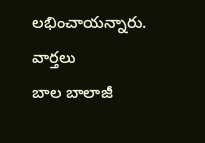లభించాయన్నారు.
వార్తలు
బాల బాలాజీ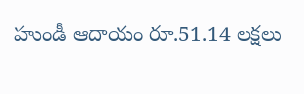హుండీ ఆదాయం రూ.51.14 లక్షలు